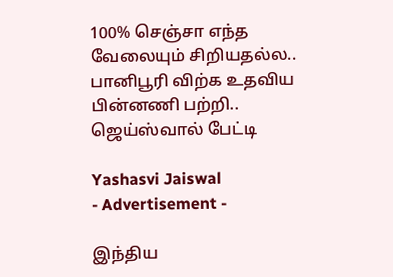100% செஞ்சா எந்த வேலையும் சிறியதல்ல.. பானிபூரி விற்க உதவிய பின்னணி பற்றி.. ஜெய்ஸ்வால் பேட்டி

Yashasvi Jaiswal
- Advertisement -

இந்திய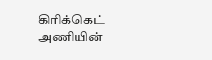கிரிக்கெட் அணியின்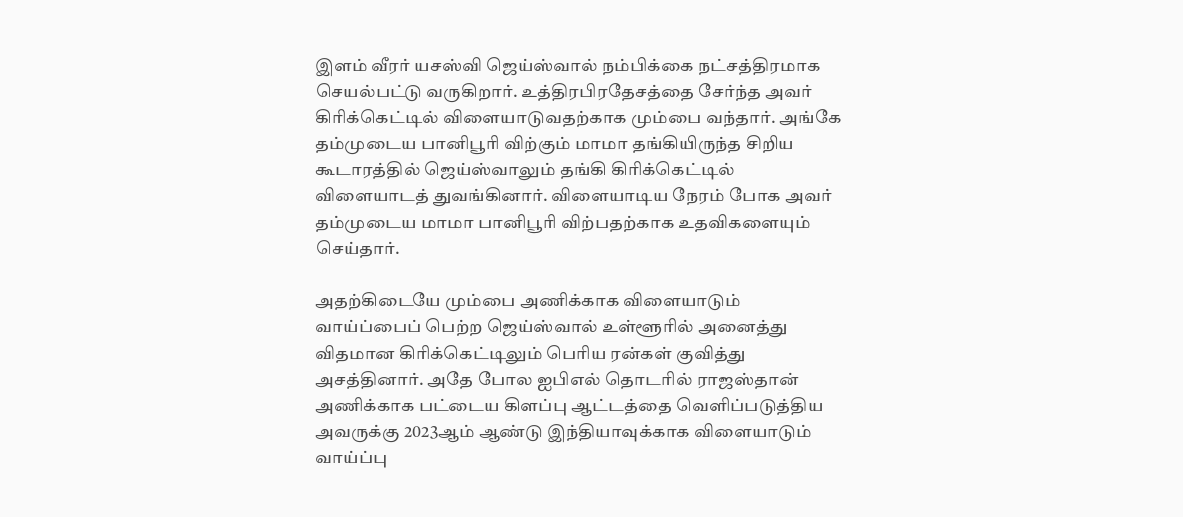இளம் வீரர் யசஸ்வி ஜெய்ஸ்வால் நம்பிக்கை நட்சத்திரமாக செயல்பட்டு வருகிறார். உத்திரபிரதேசத்தை சேர்ந்த அவர் கிரிக்கெட்டில் விளையாடுவதற்காக மும்பை வந்தார். அங்கே தம்முடைய பானிபூரி விற்கும் மாமா தங்கியிருந்த சிறிய கூடாரத்தில் ஜெய்ஸ்வாலும் தங்கி கிரிக்கெட்டில் விளையாடத் துவங்கினார். விளையாடிய நேரம் போக அவர் தம்முடைய மாமா பானிபூரி விற்பதற்காக உதவிகளையும் செய்தார்.

அதற்கிடையே மும்பை அணிக்காக விளையாடும் வாய்ப்பைப் பெற்ற ஜெய்ஸ்வால் உள்ளூரில் அனைத்து விதமான கிரிக்கெட்டிலும் பெரிய ரன்கள் குவித்து அசத்தினார். அதே போல ஐபிஎல் தொடரில் ராஜஸ்தான் அணிக்காக பட்டைய கிளப்பு ஆட்டத்தை வெளிப்படுத்திய அவருக்கு 2023ஆம் ஆண்டு இந்தியாவுக்காக விளையாடும் வாய்ப்பு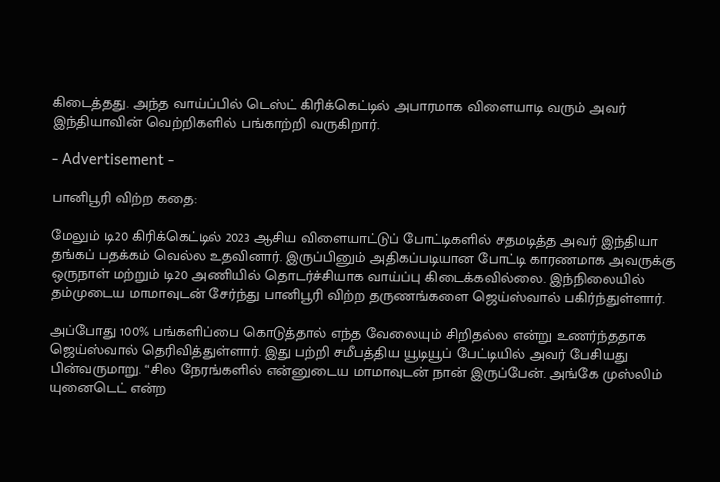கிடைத்தது. அந்த வாய்ப்பில் டெஸ்ட் கிரிக்கெட்டில் அபாரமாக விளையாடி வரும் அவர் இந்தியாவின் வெற்றிகளில் பங்காற்றி வருகிறார்.

- Advertisement -

பானிபூரி விற்ற கதை:

மேலும் டி20 கிரிக்கெட்டில் 2023 ஆசிய விளையாட்டுப் போட்டிகளில் சதமடித்த அவர் இந்தியா தங்கப் பதக்கம் வெல்ல உதவினார். இருப்பினும் அதிகப்படியான போட்டி காரணமாக அவருக்கு ஒருநாள் மற்றும் டி20 அணியில் தொடர்ச்சியாக வாய்ப்பு கிடைக்கவில்லை. இந்நிலையில் தம்முடைய மாமாவுடன் சேர்ந்து பானிபூரி விற்ற தருணங்களை ஜெய்ஸ்வால் பகிர்ந்துள்ளார்.

அப்போது 100% பங்களிப்பை கொடுத்தால் எந்த வேலையும் சிறிதல்ல என்று உணர்ந்ததாக ஜெய்ஸ்வால் தெரிவித்துள்ளார். இது பற்றி சமீபத்திய யூடியூப் பேட்டியில் அவர் பேசியது பின்வருமாறு. “சில நேரங்களில் என்னுடைய மாமாவுடன் நான் இருப்பேன். அங்கே முஸ்லிம் யுனைடெட் என்ற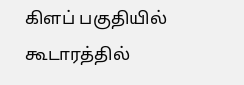கிளப் பகுதியில் கூடாரத்தில்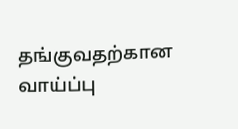தங்குவதற்கான வாய்ப்பு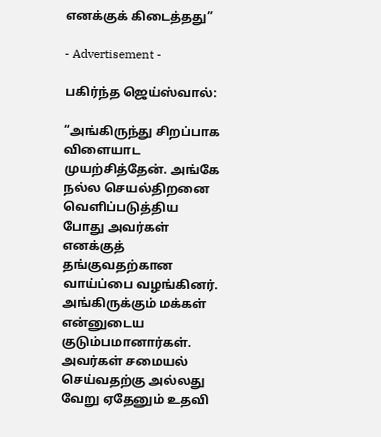எனக்குக் கிடைத்தது”

- Advertisement -

பகிர்ந்த ஜெய்ஸ்வால்:

“அங்கிருந்து சிறப்பாக விளையாட முயற்சித்தேன். அங்கே நல்ல செயல்திறனை வெளிப்படுத்திய போது அவர்கள் எனக்குத் தங்குவதற்கான வாய்ப்பை வழங்கினர். அங்கிருக்கும் மக்கள் என்னுடைய குடும்பமானார்கள். அவர்கள் சமையல் செய்வதற்கு அல்லது வேறு ஏதேனும் உதவி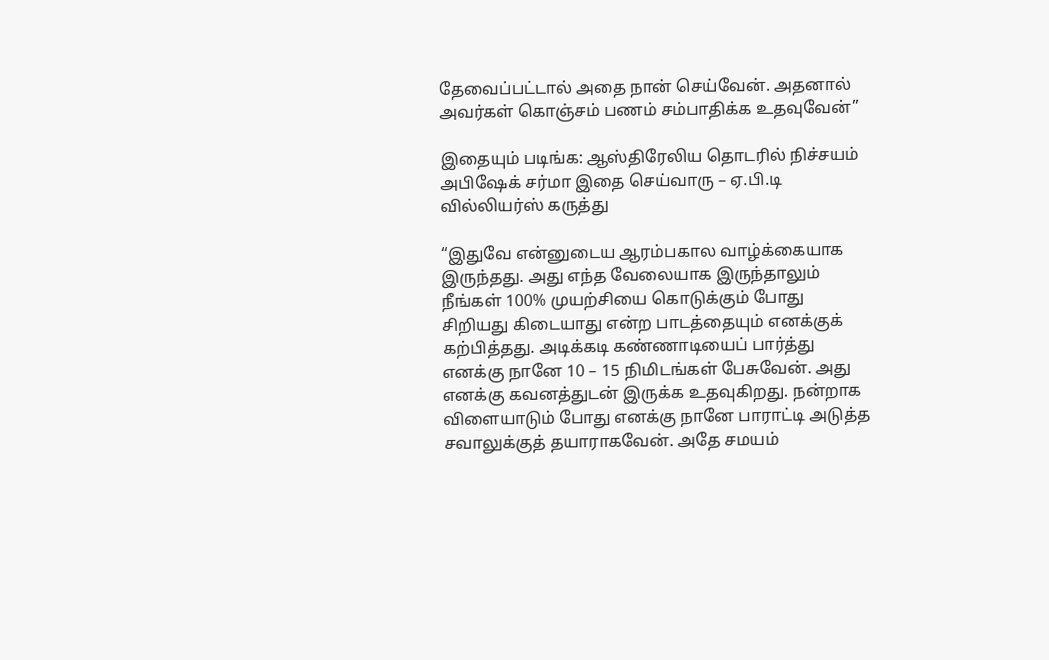தேவைப்பட்டால் அதை நான் செய்வேன். அதனால் அவர்கள் கொஞ்சம் பணம் சம்பாதிக்க உதவுவேன்”

இதையும் படிங்க: ஆஸ்திரேலிய தொடரில் நிச்சயம் அபிஷேக் சர்மா இதை செய்வாரு – ஏ.பி.டி வில்லியர்ஸ் கருத்து

“இதுவே என்னுடைய ஆரம்பகால வாழ்க்கையாக இருந்தது. அது எந்த வேலையாக இருந்தாலும் நீங்கள் 100% முயற்சியை கொடுக்கும் போது சிறியது கிடையாது என்ற பாடத்தையும் எனக்குக் கற்பித்தது. அடிக்கடி கண்ணாடியைப் பார்த்து எனக்கு நானே 10 – 15 நிமிடங்கள் பேசுவேன். அது எனக்கு கவனத்துடன் இருக்க உதவுகிறது. நன்றாக விளையாடும் போது எனக்கு நானே பாராட்டி அடுத்த சவாலுக்குத் தயாராகவேன். அதே சமயம்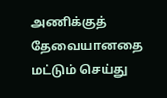அணிக்குத் தேவையானதை மட்டும் செய்து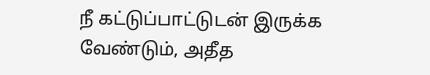நீ கட்டுப்பாட்டுடன் இருக்க வேண்டும், அதீத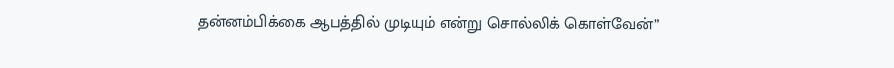தன்னம்பிக்கை ஆபத்தில் முடியும் என்று சொல்லிக் கொள்வேன்”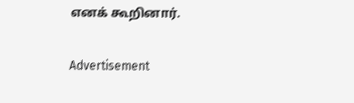எனக் கூறினார்.

Advertisement